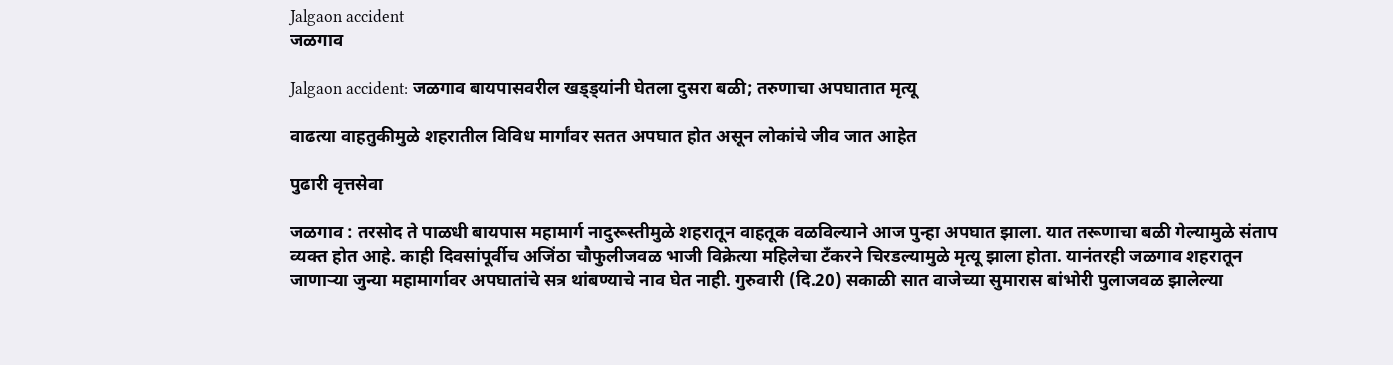Jalgaon accident
जळगाव

Jalgaon accident: जळगाव बायपासवरील खड्ड्यांनी घेतला दुसरा बळी; तरुणाचा अपघातात मृत्यू

वाढत्या वाहतुकीमुळे शहरातील विविध मार्गांवर सतत अपघात होत असून लोकांचे जीव जात आहेत

पुढारी वृत्तसेवा

जळगाव : तरसोद ते पाळधी बायपास महामार्ग नादुरूस्तीमुळे शहरातून वाहतूक वळविल्याने आज पुन्हा अपघात झाला. यात तरूणाचा बळी गेल्यामुळे संताप व्यक्त होत आहे. काही दिवसांपूर्वीच अजिंठा चौफुलीजवळ भाजी विक्रेत्या महिलेचा टँकरने चिरडल्यामुळे मृत्यू झाला होता. यानंतरही जळगाव शहरातून जाणाऱ्या जुन्या महामार्गावर अपघातांचे सत्र थांबण्याचे नाव घेत नाही. गुरुवारी (दि.20) सकाळी सात वाजेच्या सुमारास बांभोरी पुलाजवळ झालेल्या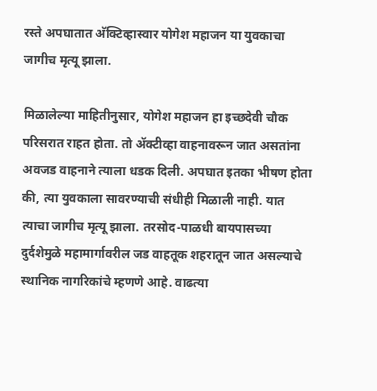रस्ते अपघातात अ‍ॅक्टिव्हास्वार योगेश महाजन या युवकाचा जागीच मृत्यू झाला.

मिळालेल्या माहितीनुसार, योगेश महाजन हा इच्छदेवी चौक परिसरात राहत होता. तो ॲक्टीव्हा वाहनावरून जात असतांना अवजड वाहनाने त्याला धडक दिली. अपघात इतका भीषण होता की, त्या युवकाला सावरण्याची संधीही मिळाली नाही. यात त्याचा जागीच मृत्यू झाला. तरसोद-पाळधी बायपासच्या दुर्दशेमुळे महामार्गावरील जड वाहतूक शहरातून जात असल्याचे स्थानिक नागरिकांचे म्हणणे आहे. वाढत्या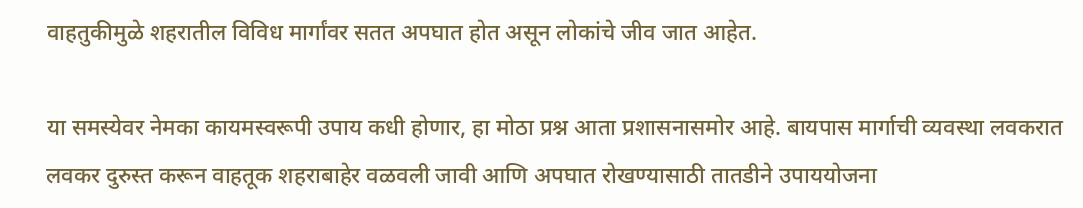वाहतुकीमुळे शहरातील विविध मार्गांवर सतत अपघात होत असून लोकांचे जीव जात आहेत.

या समस्येवर नेमका कायमस्वरूपी उपाय कधी होणार, हा मोठा प्रश्न आता प्रशासनासमोर आहे. बायपास मार्गाची व्यवस्था लवकरात लवकर दुरुस्त करून वाहतूक शहराबाहेर वळवली जावी आणि अपघात रोखण्यासाठी तातडीने उपाययोजना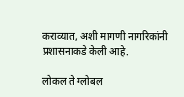कराव्यात, अशी मागणी नागरिकांनी प्रशासनाकडे केली आहे.

लोकल ते ग्लोबल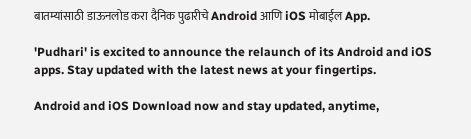बातम्यांसाठी डाऊनलोड करा दैनिक पुढारीचे Android आणि iOS मोबाईल App.

'Pudhari' is excited to announce the relaunch of its Android and iOS apps. Stay updated with the latest news at your fingertips.

Android and iOS Download now and stay updated, anytime,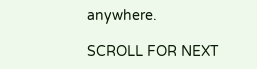anywhere.

SCROLL FOR NEXT